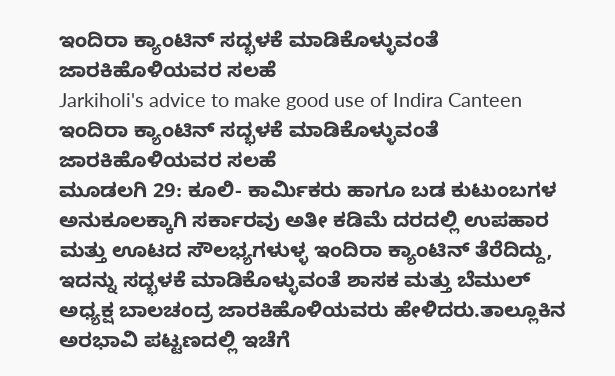ಇಂದಿರಾ ಕ್ಯಾಂಟಿನ್ ಸದ್ಭಳಕೆ ಮಾಡಿಕೊಳ್ಳುವಂತೆ ಜಾರಕಿಹೊಳಿಯವರ ಸಲಹೆ
Jarkiholi's advice to make good use of Indira Canteen
ಇಂದಿರಾ ಕ್ಯಾಂಟಿನ್ ಸದ್ಭಳಕೆ ಮಾಡಿಕೊಳ್ಳುವಂತೆ ಜಾರಕಿಹೊಳಿಯವರ ಸಲಹೆ
ಮೂಡಲಗಿ 29: ಕೂಲಿ- ಕಾರ್ಮಿಕರು ಹಾಗೂ ಬಡ ಕುಟುಂಬಗಳ ಅನುಕೂಲಕ್ಕಾಗಿ ಸರ್ಕಾರವು ಅತೀ ಕಡಿಮೆ ದರದಲ್ಲಿ ಉಪಹಾರ ಮತ್ತು ಊಟದ ಸೌಲಭ್ಯಗಳುಳ್ಳ ಇಂದಿರಾ ಕ್ಯಾಂಟಿನ್ ತೆರೆದಿದ್ದು, ಇದನ್ನು ಸದ್ಭಳಕೆ ಮಾಡಿಕೊಳ್ಳುವಂತೆ ಶಾಸಕ ಮತ್ತು ಬೆಮುಲ್ ಅಧ್ಯಕ್ಷ ಬಾಲಚಂದ್ರ ಜಾರಕಿಹೊಳಿಯವರು ಹೇಳಿದರು.ತಾಲ್ಲೂಕಿನ ಅರಭಾವಿ ಪಟ್ಟಣದಲ್ಲಿ ಇಚೆಗೆ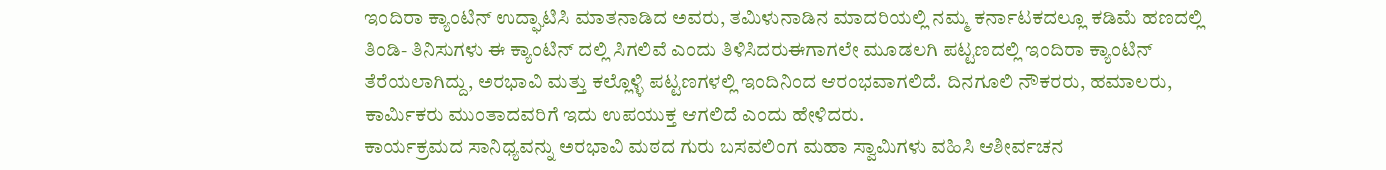ಇಂದಿರಾ ಕ್ಯಾಂಟಿನ್ ಉದ್ಘಾಟಿಸಿ ಮಾತನಾಡಿದ ಅವರು, ತಮಿಳುನಾಡಿನ ಮಾದರಿಯಲ್ಲಿ ನಮ್ಮ ಕರ್ನಾಟಕದಲ್ಲೂ ಕಡಿಮೆ ಹಣದಲ್ಲಿ ತಿಂಡಿ- ತಿನಿಸುಗಳು ಈ ಕ್ಯಾಂಟಿನ್ ದಲ್ಲಿ ಸಿಗಲಿವೆ ಎಂದು ತಿಳಿಸಿದರುಈಗಾಗಲೇ ಮೂಡಲಗಿ ಪಟ್ಟಣದಲ್ಲಿ ಇಂದಿರಾ ಕ್ಯಾಂಟಿನ್ ತೆರೆಯಲಾಗಿದ್ದು, ಅರಭಾವಿ ಮತ್ತು ಕಲ್ಲೊಳ್ಳಿ ಪಟ್ಟಣಗಳಲ್ಲಿ ಇಂದಿನಿಂದ ಆರಂಭವಾಗಲಿದೆ. ದಿನಗೂಲಿ ನೌಕರರು, ಹಮಾಲರು, ಕಾರ್ಮಿಕರು ಮುಂತಾದವರಿಗೆ ಇದು ಉಪಯುಕ್ತ ಆಗಲಿದೆ ಎಂದು ಹೇಳಿದರು.
ಕಾರ್ಯಕ್ರಮದ ಸಾನಿಧ್ಯವನ್ನು ಅರಭಾವಿ ಮಠದ ಗುರು ಬಸವಲಿಂಗ ಮಹಾ ಸ್ವಾಮಿಗಳು ವಹಿಸಿ ಆಶೀರ್ವಚನ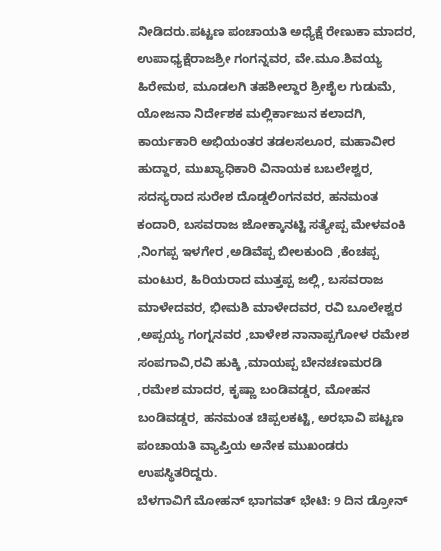ನೀಡಿದರು.ಪಟ್ಟಣ ಪಂಚಾಯತಿ ಅಧ್ಯೆಕ್ಷೆ ರೇಣುಕಾ ಮಾದರ, ಉಪಾಧ್ಯಕ್ಷೆರಾಜಶ್ರೀ ಗಂಗನ್ನವರ, ವೇ.ಮೂ.ಶಿವಯ್ಯ ಹಿರೇಮಠ, ಮೂಡಲಗಿ ತಹಶೀಲ್ದಾರ ಶ್ರೀಶೈಲ ಗುಡುಮೆ, ಯೋಜನಾ ನಿರ್ದೇಶಕ ಮಲ್ಲಿರ್ಕಾಜುನ ಕಲಾದಗಿ, ಕಾರ್ಯಕಾರಿ ಅಭಿಯಂತರ ತಡಲಸಲೂರ, ಮಹಾವೀರ ಹುದ್ದಾರ, ಮುಖ್ಯಾಧಿಕಾರಿ ವಿನಾಯಕ ಬಬಲೇಶ್ವರ, ಸದಸ್ಯರಾದ ಸುರೇಶ ದೊಡ್ಡಲಿಂಗನವರ, ಹನಮಂತ ಕಂದಾರಿ, ಬಸವರಾಜ ಜೋಕ್ಕಾನಟ್ಟಿ ಸತ್ಯೇಪ್ಪ ಮೇಳವಂಕಿ ,ನಿಂಗಪ್ಪ ಇಳಗೇರ ,ಅಡಿವೆಪ್ಪ ಬೀಲಕುಂದಿ ,ಕೆಂಚಪ್ಪ ಮಂಟುರ, ಹಿರಿಯರಾದ ಮುತ್ತಪ್ಪ ಜಲ್ಲಿ, ಬಸವರಾಜ ಮಾಳೇದವರ, ಭೀಮಶಿ ಮಾಳೇದವರ, ರವಿ ಬೂಲೇಶ್ವರ ,ಅಪ್ಪಯ್ಯ ಗಂಗ್ನನವರ ,ಬಾಳೇಶ ನಾನಾಪ್ಪಗೋಳ ರಮೇಶ ಸಂಪಗಾವಿ,ರವಿ ಹುಕ್ಕಿ ,ಮಾಯಪ್ಪ ಬೇನಚಣಮರಡಿ ,ರಮೇಶ ಮಾದರ, ಕೃಷ್ಣಾ ಬಂಡಿವಡ್ಡರ, ಮೋಹನ ಬಂಡಿವಡ್ಡರ, ಹನಮಂತ ಚಿಪ್ಪಲಕಟ್ಟಿ, ಅರಭಾವಿ ಪಟ್ಟಣ ಪಂಚಾಯತಿ ವ್ಯಾಪ್ತಿಯ ಅನೇಕ ಮುಖಂಡರು ಉಪಸ್ಥಿತರಿದ್ದರು.
ಬೆಳಗಾವಿಗೆ ಮೋಹನ್ ಭಾಗವತ್ ಭೇಟಿ: 9 ದಿನ ಡ್ರೋನ್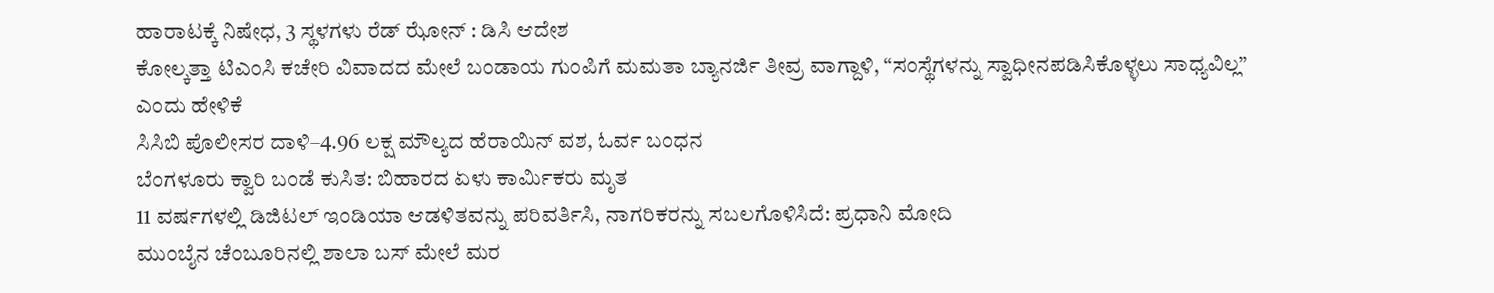ಹಾರಾಟಕ್ಕೆ ನಿಷೇಧ, 3 ಸ್ಥಳಗಳು ರೆಡ್ ಝೋನ್ : ಡಿಸಿ ಆದೇಶ
ಕೋಲ್ಕತ್ತಾ ಟಿಎಂಸಿ ಕಚೇರಿ ವಿವಾದದ ಮೇಲೆ ಬಂಡಾಯ ಗುಂಪಿಗೆ ಮಮತಾ ಬ್ಯಾನರ್ಜಿ ತೀವ್ರ ವಾಗ್ದಾಳಿ, “ಸಂಸ್ಥೆಗಳನ್ನು ಸ್ವಾಧೀನಪಡಿಸಿಕೊಳ್ಳಲು ಸಾಧ್ಯವಿಲ್ಲ” ಎಂದು ಹೇಳಿಕೆ
ಸಿಸಿಬಿ ಪೊಲೀಸರ ದಾಳಿ–4.96 ಲಕ್ಷ ಮೌಲ್ಯದ ಹೆರಾಯಿನ್ ವಶ, ಓರ್ವ ಬಂಧನ
ಬೆಂಗಳೂರು ಕ್ವಾರಿ ಬಂಡೆ ಕುಸಿತ: ಬಿಹಾರದ ಏಳು ಕಾರ್ಮಿಕರು ಮೃತ
11 ವರ್ಷಗಳಲ್ಲಿ ಡಿಜಿಟಲ್ ಇಂಡಿಯಾ ಆಡಳಿತವನ್ನು ಪರಿವರ್ತಿಸಿ, ನಾಗರಿಕರನ್ನು ಸಬಲಗೊಳಿಸಿದೆ: ಪ್ರಧಾನಿ ಮೋದಿ
ಮುಂಬೈನ ಚೆಂಬೂರಿನಲ್ಲಿ ಶಾಲಾ ಬಸ್ ಮೇಲೆ ಮರ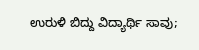ಉರುಳಿ ಬಿದ್ದು ವಿದ್ಯಾರ್ಥಿ ಸಾವು;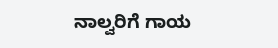ನಾಲ್ವರಿಗೆ ಗಾಯ